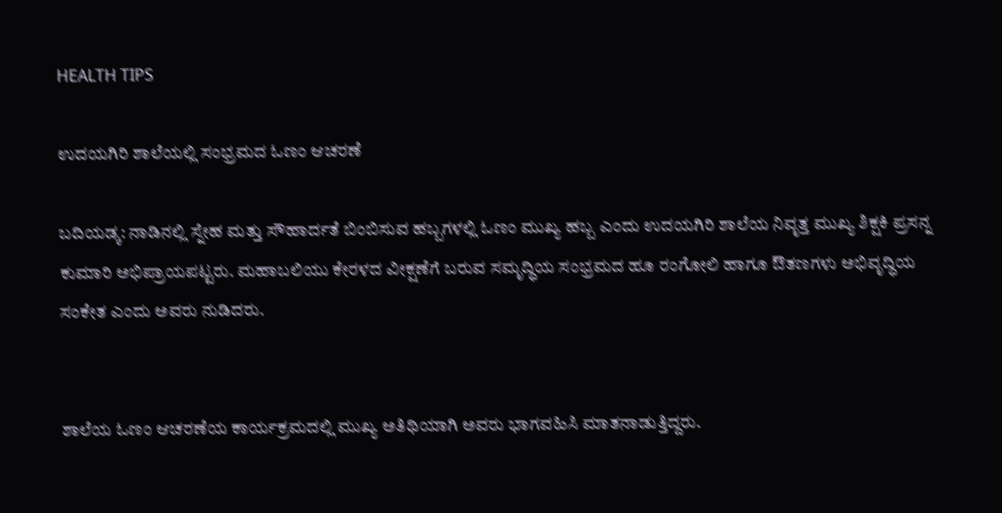HEALTH TIPS

ಉದಯಗಿರಿ ಶಾಲೆಯಲ್ಲಿ ಸಂಭ್ರಮದ ಓಣಂ ಆಚರಣೆ

ಬದಿಯಡ್ಕ: ನಾಡಿನಲ್ಲಿ ಸ್ನೇಹ ಮತ್ತು ಸೌಹಾರ್ದತೆ ಬಿಂಬಿಸುವ ಹಬ್ಬಗಳಲ್ಲಿ ಓಣಂ ಮುಖ್ಯ ಹಬ್ಬ ಎಂದು ಉದಯಗಿರಿ ಶಾಲೆಯ ನಿವೃತ್ತ ಮುಖ್ಯ ಶಿಕ್ಷಕಿ ಪ್ರಸನ್ನ ಕುಮಾರಿ ಅಭಿಪ್ರಾಯಪಟ್ಟರು. ಮಹಾಬಲಿಯು ಕೇರಳದ ವೀಕ್ಷಣೆಗೆ ಬರುವ ಸಮೃದ್ಧಿಯ ಸಂಭ್ರಮದ ಹೂ ರಂಗೋಲಿ ಹಾಗೂ ಔತಣಗಳು ಅಭಿವೃದ್ಧಿಯ ಸಂಕೇತ ಎಂದು ಅವರು ನುಡಿದರು.


ಶಾಲೆಯ ಓಣಂ ಆಚರಣೆಯ ಕಾರ್ಯಕ್ರಮದಲ್ಲಿ ಮುಖ್ಯ ಅತಿಥಿಯಾಗಿ ಅವರು ಭಾಗವಹಿಸಿ ಮಾತನಾಡುತ್ತಿದ್ದರು.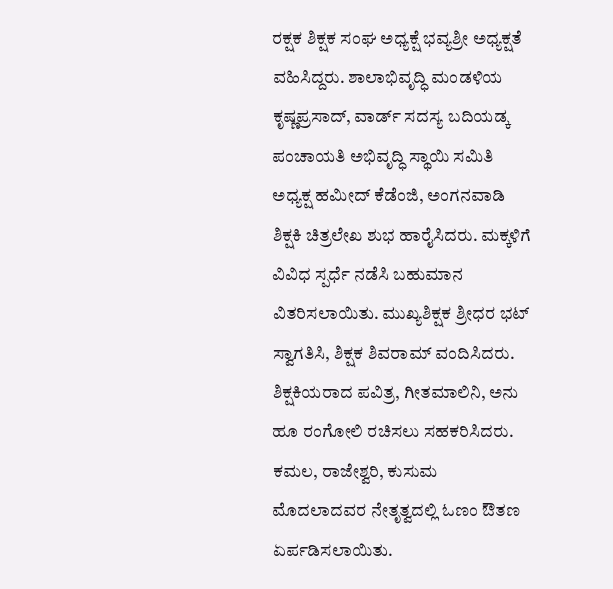ರಕ್ಷಕ ಶಿಕ್ಷಕ ಸಂಘ ಅಧ್ಯಕ್ಷೆ ಭವ್ಯಶ್ರೀ ಅಧ್ಯಕ್ಷತೆ ವಹಿಸಿದ್ದರು. ಶಾಲಾಭಿವೃದ್ಧಿ ಮಂಡಳಿಯ ಕೃಷ್ಣಪ್ರಸಾದ್, ವಾರ್ಡ್ ಸದಸ್ಯ ಬದಿಯಡ್ಕ ಪಂಚಾಯತಿ ಅಭಿವೃದ್ಧಿ ಸ್ಥಾಯಿ ಸಮಿತಿ ಅಧ್ಯಕ್ಷ ಹಮೀದ್ ಕೆಡೆಂಜಿ, ಅಂಗನವಾಡಿ ಶಿಕ್ಷಕಿ ಚಿತ್ರಲೇಖ ಶುಭ ಹಾರೈಸಿದರು. ಮಕ್ಕಳಿಗೆ ವಿವಿಧ ಸ್ಪರ್ಧೆ ನಡೆಸಿ ಬಹುಮಾನ ವಿತರಿಸಲಾಯಿತು. ಮುಖ್ಯಶಿಕ್ಷಕ ಶ್ರೀಧರ ಭಟ್ ಸ್ವಾಗತಿಸಿ, ಶಿಕ್ಷಕ ಶಿವರಾಮ್ ವಂದಿಸಿದರು. ಶಿಕ್ಷಕಿಯರಾದ ಪವಿತ್ರ, ಗೀತಮಾಲಿನಿ, ಅನು ಹೂ ರಂಗೋಲಿ ರಚಿಸಲು ಸಹಕರಿಸಿದರು. ಕಮಲ, ರಾಜೇಶ್ವರಿ, ಕುಸುಮ ಮೊದಲಾದವರ ನೇತೃತ್ವದಲ್ಲಿ ಓಣಂ ಔತಣ ಏರ್ಪಡಿಸಲಾಯಿತು.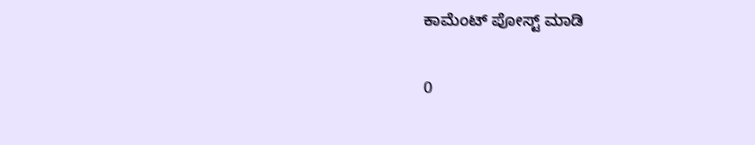ಕಾಮೆಂಟ್‌‌ ಪೋಸ್ಟ್‌ ಮಾಡಿ

0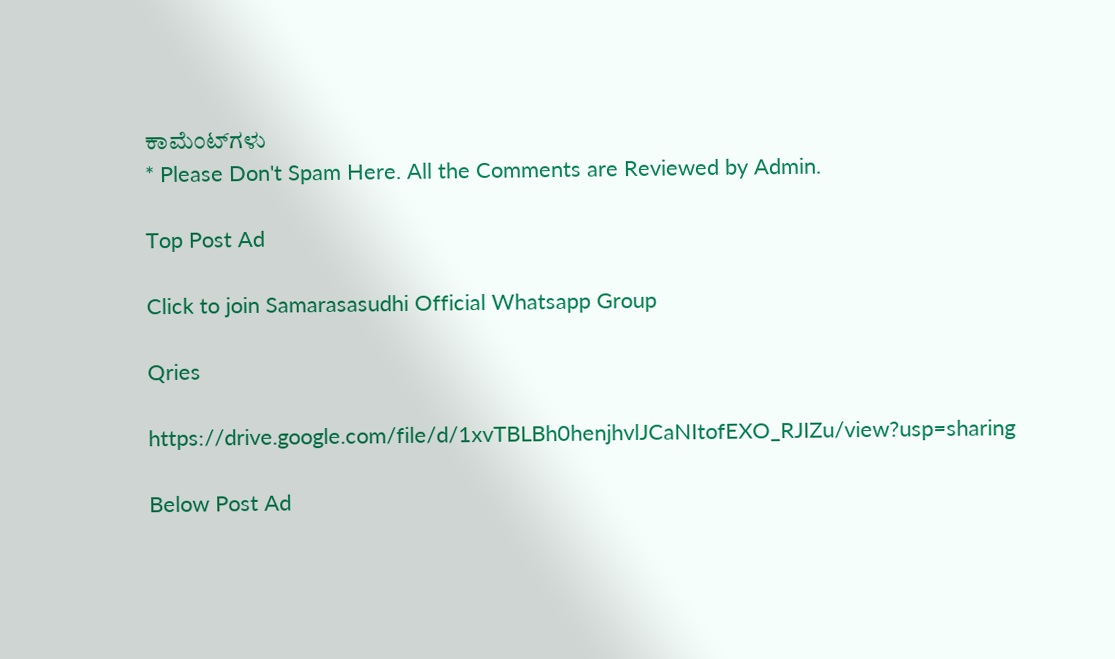ಕಾಮೆಂಟ್‌ಗಳು
* Please Don't Spam Here. All the Comments are Reviewed by Admin.

Top Post Ad

Click to join Samarasasudhi Official Whatsapp Group

Qries

https://drive.google.com/file/d/1xvTBLBh0henjhvlJCaNItofEXO_RJIZu/view?usp=sharing

Below Post Ad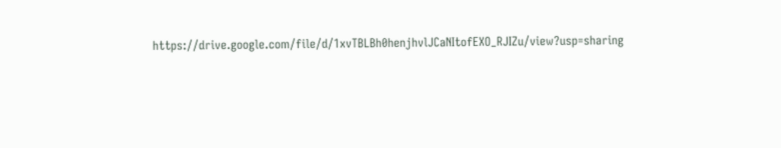https://drive.google.com/file/d/1xvTBLBh0henjhvlJCaNItofEXO_RJIZu/view?usp=sharing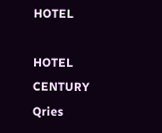HOTEL

HOTEL
CENTURY
Qries